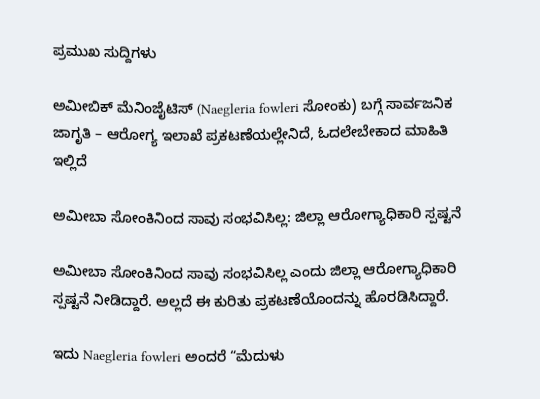ಪ್ರಮುಖ ಸುದ್ದಿಗಳು

ಅಮೀಬಿಕ್ ಮೆನಿಂಜೈಟಿಸ್ (Naegleria fowleri ಸೋಂಕು) ಬಗ್ಗೆ ಸಾರ್ವಜನಿಕ ಜಾಗೃತಿ – ಆರೋಗ್ಯ ಇಲಾಖೆ ಪ್ರಕಟಣೆಯಲ್ಲೇನಿದೆ, ಓದಲೇಬೇಕಾದ ಮಾಹಿತಿ ಇಲ್ಲಿದೆ

ಅಮೀಬಾ ಸೋಂಕಿನಿಂದ ಸಾವು ಸಂಭವಿಸಿಲ್ಲ: ಜಿಲ್ಲಾ ಆರೋಗ್ಯಾಧಿಕಾರಿ ಸ್ಪಷ್ಟನೆ

ಅಮೀಬಾ ಸೋಂಕಿನಿಂದ ಸಾವು ಸಂಭವಿಸಿಲ್ಲ ಎಂದು ಜಿಲ್ಲಾ ಆರೋಗ್ಯಾಧಿಕಾರಿ ಸ್ಪಷ್ಟನೆ ನೀಡಿದ್ದಾರೆ. ಅಲ್ಲದೆ ಈ ಕುರಿತು ಪ್ರಕಟಣೆಯೊಂದನ್ನು ಹೊರಡಿಸಿದ್ದಾರೆ.

ಇದು Naegleria fowleri ಅಂದರೆ “ಮೆದುಳು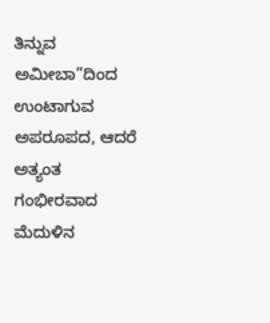ತಿನ್ನುವ ಅಮೀಬಾ”ದಿಂದ ಉಂಟಾಗುವ ಅಪರೂಪದ, ಆದರೆ ಅತ್ಯಂತ ಗಂಭೀರವಾದ ಮೆದುಳಿನ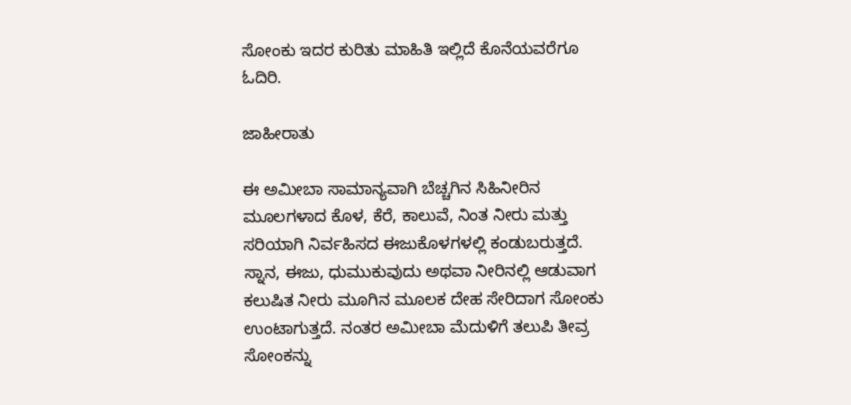ಸೋಂಕು ಇದರ ಕುರಿತು ಮಾಹಿತಿ ಇಲ್ಲಿದೆ ಕೊನೆಯವರೆಗೂ ಓದಿರಿ.

ಜಾಹೀರಾತು

ಈ ಅಮೀಬಾ ಸಾಮಾನ್ಯವಾಗಿ ಬೆಚ್ಚಗಿನ ಸಿಹಿನೀರಿನ ಮೂಲಗಳಾದ ಕೊಳ, ಕೆರೆ, ಕಾಲುವೆ, ನಿಂತ ನೀರು ಮತ್ತು ಸರಿಯಾಗಿ ನಿರ್ವಹಿಸದ ಈಜುಕೊಳಗಳಲ್ಲಿ ಕಂಡುಬರುತ್ತದೆ. ಸ್ನಾನ, ಈಜು, ಧುಮುಕುವುದು ಅಥವಾ ನೀರಿನಲ್ಲಿ ಆಡುವಾಗ ಕಲುಷಿತ ನೀರು ಮೂಗಿನ ಮೂಲಕ ದೇಹ ಸೇರಿದಾಗ ಸೋಂಕು ಉಂಟಾಗುತ್ತದೆ. ನಂತರ ಅಮೀಬಾ ಮೆದುಳಿಗೆ ತಲುಪಿ ತೀವ್ರ ಸೋಂಕನ್ನು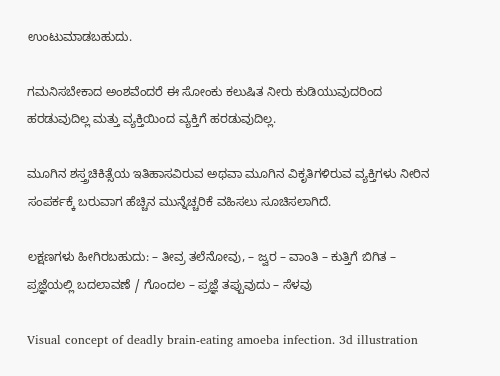ಉಂಟುಮಾಡಬಹುದು.

ಗಮನಿಸಬೇಕಾದ ಅಂಶವೆಂದರೆ ಈ ಸೋಂಕು ಕಲುಷಿತ ನೀರು ಕುಡಿಯುವುದರಿಂದ ಹರಡುವುದಿಲ್ಲ ಮತ್ತು ವ್ಯಕ್ತಿಯಿಂದ ವ್ಯಕ್ತಿಗೆ ಹರಡುವುದಿಲ್ಲ.

ಮೂಗಿನ ಶಸ್ತ್ರಚಿಕಿತ್ಸೆಯ ಇತಿಹಾಸವಿರುವ ಅಥವಾ ಮೂಗಿನ ವಿಕೃತಿಗಳಿರುವ ವ್ಯಕ್ತಿಗಳು ನೀರಿನ ಸಂಪರ್ಕಕ್ಕೆ ಬರುವಾಗ ಹೆಚ್ಚಿನ ಮುನ್ನೆಚ್ಚರಿಕೆ ವಹಿಸಲು ಸೂಚಿಸಲಾಗಿದೆ.

ಲಕ್ಷಣಗಳು ಹೀಗಿರಬಹುದು: – ತೀವ್ರ ತಲೆನೋವು, – ಜ್ವರ – ವಾಂತಿ – ಕುತ್ತಿಗೆ ಬಿಗಿತ – ಪ್ರಜ್ಞೆಯಲ್ಲಿ ಬದಲಾವಣೆ / ಗೊಂದಲ – ಪ್ರಜ್ಞೆ ತಪ್ಪುವುದು – ಸೆಳವು

Visual concept of deadly brain-eating amoeba infection. 3d illustration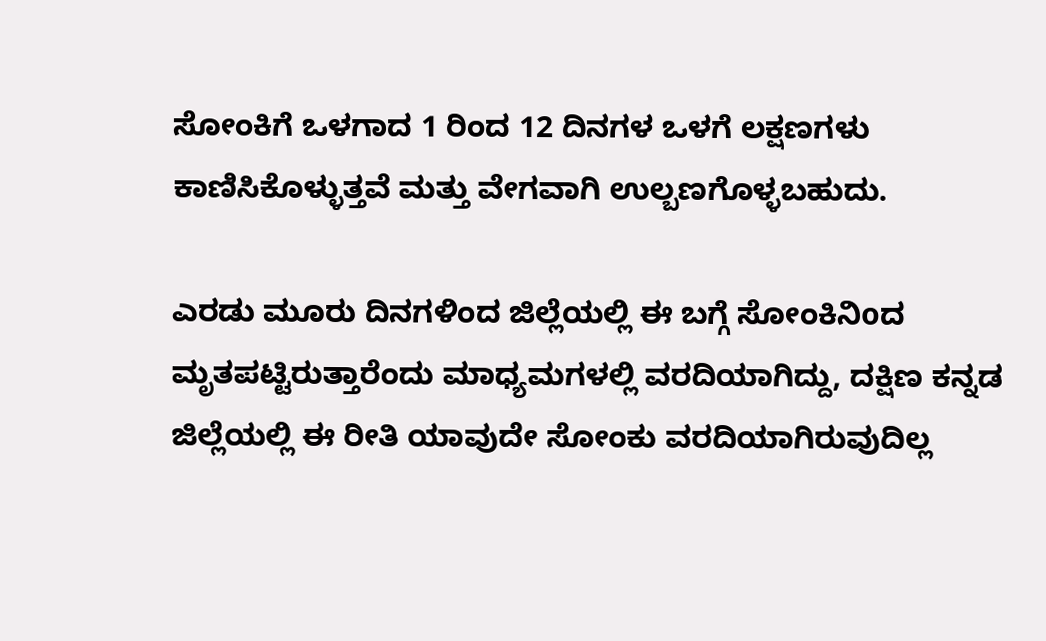ಸೋಂಕಿಗೆ ಒಳಗಾದ 1 ರಿಂದ 12 ದಿನಗಳ ಒಳಗೆ ಲಕ್ಷಣಗಳು ಕಾಣಿಸಿಕೊಳ್ಳುತ್ತವೆ ಮತ್ತು ವೇಗವಾಗಿ ಉಲ್ಬಣಗೊಳ್ಳಬಹುದು.

ಎರಡು ಮೂರು ದಿನಗಳಿಂದ ಜಿಲ್ಲೆಯಲ್ಲಿ ಈ ಬಗ್ಗೆ ಸೋಂಕಿನಿoದ ಮೃತಪಟ್ಟಿರುತ್ತಾರೆಂದು ಮಾಧ್ಯಮಗಳಲ್ಲಿ ವರದಿಯಾಗಿದ್ದು, ದಕ್ಷಿಣ ಕನ್ನಡ ಜಿಲ್ಲೆಯಲ್ಲಿ ಈ ರೀತಿ ಯಾವುದೇ ಸೋಂಕು ವರದಿಯಾಗಿರುವುದಿಲ್ಲ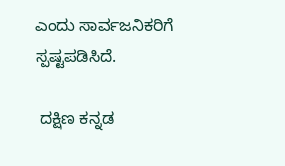ಎಂದು ಸಾರ್ವಜನಿಕರಿಗೆ ಸ್ಪಷ್ಟಪಡಿಸಿದೆ.

 ದಕ್ಷಿಣ ಕನ್ನಡ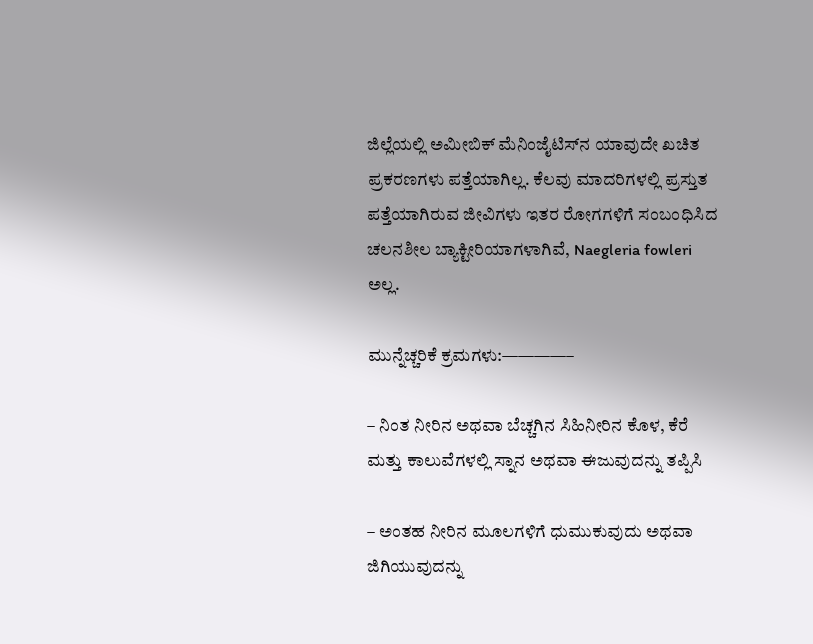ಜಿಲ್ಲೆಯಲ್ಲಿ ಅಮೀಬಿಕ್ ಮೆನಿಂಜೈಟಿಸ್‌ನ ಯಾವುದೇ ಖಚಿತ ಪ್ರಕರಣಗಳು ಪತ್ತೆಯಾಗಿಲ್ಲ. ಕೆಲವು ಮಾದರಿಗಳಲ್ಲಿ ಪ್ರಸ್ತುತ ಪತ್ತೆಯಾಗಿರುವ ಜೀವಿಗಳು ಇತರ ರೋಗಗಳಿಗೆ ಸಂಬಂಧಿಸಿದ ಚಲನಶೀಲ ಬ್ಯಾಕ್ಟೀರಿಯಾಗಳಾಗಿವೆ, Naegleria fowleri ಅಲ್ಲ.

ಮುನ್ನೆಚ್ಚರಿಕೆ ಕ್ರಮಗಳು:————–

– ನಿಂತ ನೀರಿನ ಅಥವಾ ಬೆಚ್ಚಗಿನ ಸಿಹಿನೀರಿನ ಕೊಳ, ಕೆರೆ ಮತ್ತು ಕಾಲುವೆಗಳಲ್ಲಿ ಸ್ನಾನ ಅಥವಾ ಈಜುವುದನ್ನು ತಪ್ಪಿಸಿ

– ಅಂತಹ ನೀರಿನ ಮೂಲಗಳಿಗೆ ಧುಮುಕುವುದು ಅಥವಾ ಜಿಗಿಯುವುದನ್ನು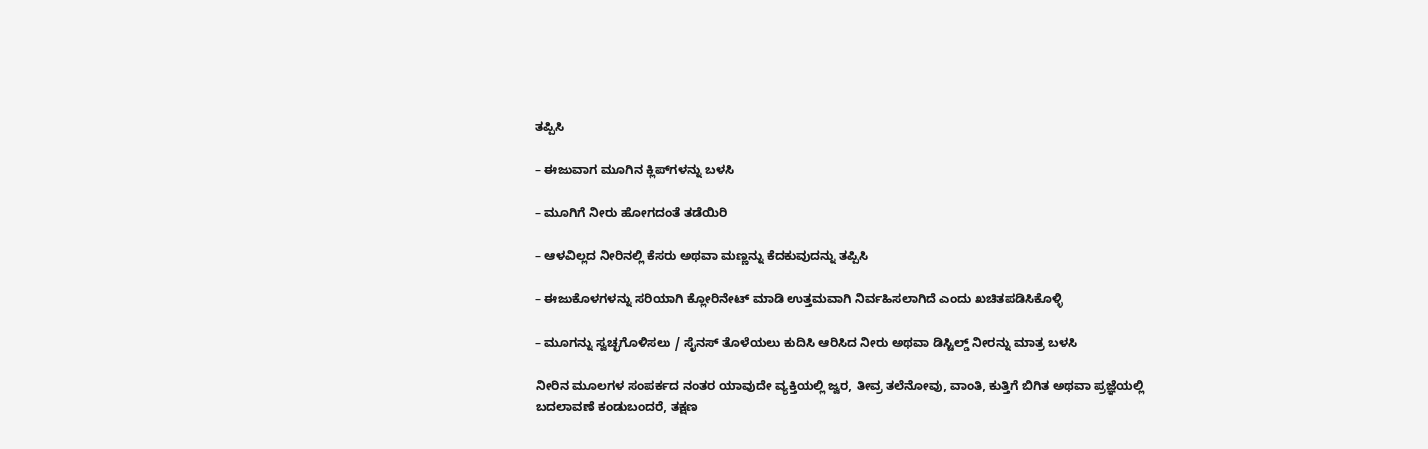ತಪ್ಪಿಸಿ

– ಈಜುವಾಗ ಮೂಗಿನ ಕ್ಲಿಪ್‌ಗಳನ್ನು ಬಳಸಿ

– ಮೂಗಿಗೆ ನೀರು ಹೋಗದಂತೆ ತಡೆಯಿರಿ

– ಆಳವಿಲ್ಲದ ನೀರಿನಲ್ಲಿ ಕೆಸರು ಅಥವಾ ಮಣ್ಣನ್ನು ಕೆದಕುವುದನ್ನು ತಪ್ಪಿಸಿ

– ಈಜುಕೊಳಗಳನ್ನು ಸರಿಯಾಗಿ ಕ್ಲೋರಿನೇಟ್ ಮಾಡಿ ಉತ್ತಮವಾಗಿ ನಿರ್ವಹಿಸಲಾಗಿದೆ ಎಂದು ಖಚಿತಪಡಿಸಿಕೊಳ್ಳಿ

– ಮೂಗನ್ನು ಸ್ವಚ್ಛಗೊಳಿಸಲು / ಸೈನಸ್ ತೊಳೆಯಲು ಕುದಿಸಿ ಆರಿಸಿದ ನೀರು ಅಥವಾ ಡಿಸ್ಟಿಲ್ಡ್ ನೀರನ್ನು ಮಾತ್ರ ಬಳಸಿ

ನೀರಿನ ಮೂಲಗಳ ಸಂಪರ್ಕದ ನಂತರ ಯಾವುದೇ ವ್ಯಕ್ತಿಯಲ್ಲಿ ಜ್ವರ, ತೀವ್ರ ತಲೆನೋವು, ವಾಂತಿ, ಕುತ್ತಿಗೆ ಬಿಗಿತ ಅಥವಾ ಪ್ರಜ್ಞೆಯಲ್ಲಿ ಬದಲಾವಣೆ ಕಂಡುಬಂದರೆ, ತಕ್ಷಣ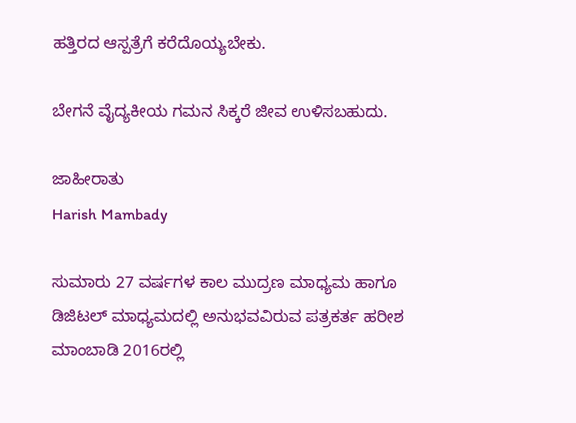ಹತ್ತಿರದ ಆಸ್ಪತ್ರೆಗೆ ಕರೆದೊಯ್ಯಬೇಕು.

ಬೇಗನೆ ವೈದ್ಯಕೀಯ ಗಮನ ಸಿಕ್ಕರೆ ಜೀವ ಉಳಿಸಬಹುದು.

ಜಾಹೀರಾತು
Harish Mambady

ಸುಮಾರು 27 ವರ್ಷಗಳ ಕಾಲ ಮುದ್ರಣ ಮಾಧ್ಯಮ ಹಾಗೂ ಡಿಜಿಟಲ್ ಮಾಧ್ಯಮದಲ್ಲಿ ಅನುಭವವಿರುವ ಪತ್ರಕರ್ತ ಹರೀಶ ಮಾಂಬಾಡಿ 2016ರಲ್ಲಿ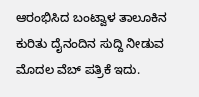ಆರಂಭಿಸಿದ ಬಂಟ್ವಾಳ ತಾಲೂಕಿನ ಕುರಿತು ದೈನಂದಿನ ಸುದ್ದಿ ನೀಡುವ ಮೊದಲ ವೆಬ್ ಪತ್ರಿಕೆ ಇದು.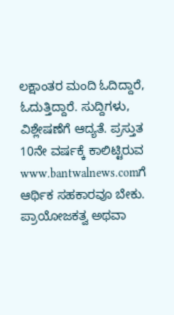ಲಕ್ಷಾಂತರ ಮಂದಿ ಓದಿದ್ದಾರೆ, ಓದುತ್ತಿದ್ದಾರೆ. ಸುದ್ದಿಗಳು, ವಿಶ್ಲೇಷಣೆಗೆ ಆದ್ಯತೆ. ಪ್ರಸ್ತುತ 10ನೇ ವರ್ಷಕ್ಕೆ ಕಾಲಿಟ್ಟಿರುವ www.bantwalnews.comಗೆ ಆರ್ಥಿಕ ಸಹಕಾರವೂ ಬೇಕು. ಪ್ರಾಯೋಜಕತ್ವ ಅಥವಾ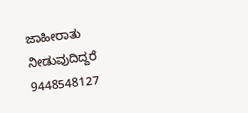ಜಾಹೀರಾತು ನೀಡುವುದಿದ್ದರೆ 9448548127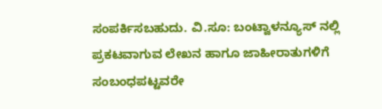ಸಂಪರ್ಕಿಸಬಹುದು. ವಿ.ಸೂ: ಬಂಟ್ವಾಳನ್ಯೂಸ್ ನಲ್ಲಿ ಪ್ರಕಟವಾಗುವ ಲೇಖನ ಹಾಗೂ ಜಾಹೀರಾತುಗಳಿಗೆ ಸಂಬಂಧಪಟ್ಟವರೇ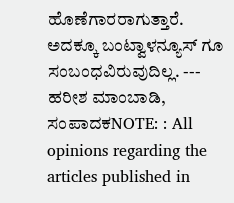ಹೊಣೆಗಾರರಾಗುತ್ತಾರೆ. ಅದಕ್ಕೂ ಬಂಟ್ವಾಳನ್ಯೂಸ್ ಗೂ ಸಂಬಂಧವಿರುವುದಿಲ್ಲ. --- ಹರೀಶ ಮಾಂಬಾಡಿ, ಸಂಪಾದಕNOTE: : All opinions regarding the articles published in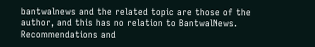bantwalnews and the related topic are those of the author, and this has no relation to BantwalNews. Recommendations and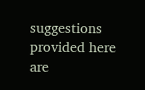suggestions provided here are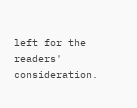left for the readers' consideration.